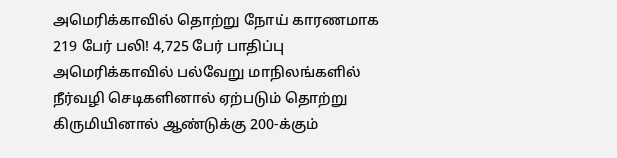அமெரிக்காவில் தொற்று நோய் காரணமாக 219 பேர் பலி! 4,725 பேர் பாதிப்பு
அமெரிக்காவில் பல்வேறு மாநிலங்களில் நீர்வழி செடிகளினால் ஏற்படும் தொற்று கிருமியினால் ஆண்டுக்கு 200-க்கும்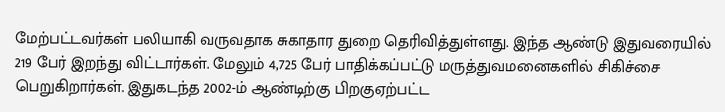மேற்பட்டவர்கள் பலியாகி வருவதாக சுகாதார துறை தெரிவித்துள்ளது. இந்த ஆண்டு இதுவரையில் 219 பேர் இறந்து விட்டார்கள். மேலும் 4,725 பேர் பாதிக்கப்பட்டு மருத்துவமனைகளில் சிகிச்சை பெறுகிறார்கள். இதுகடந்த 2002-ம் ஆண்டிற்கு பிறகுஏற்பட்ட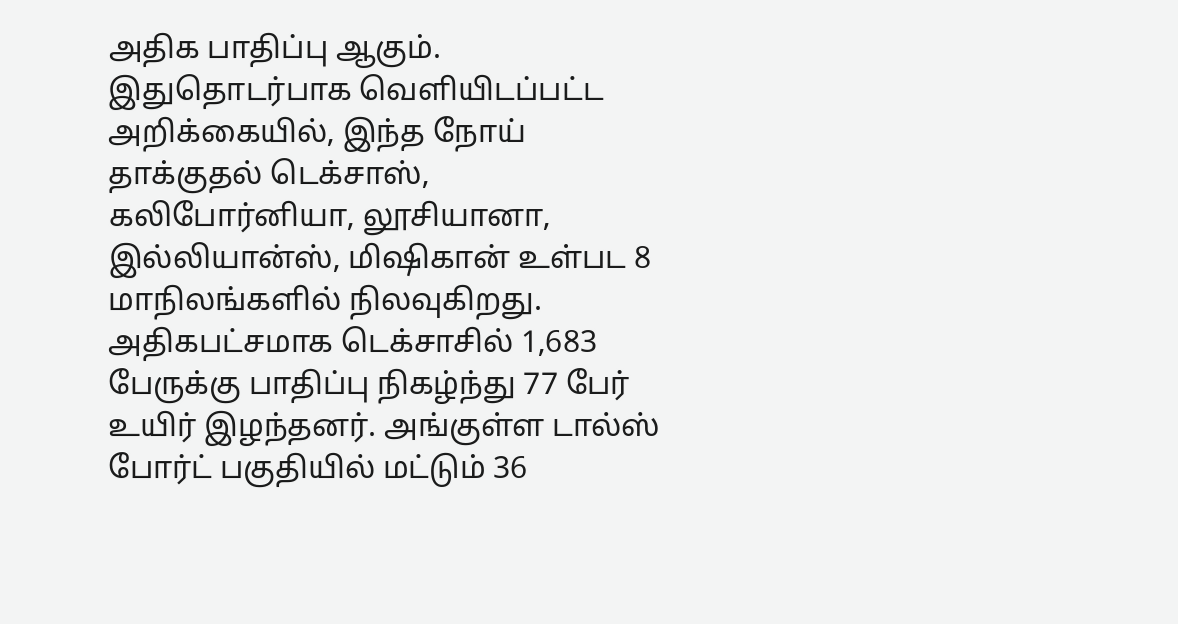அதிக பாதிப்பு ஆகும். இதுதொடர்பாக வெளியிடப்பட்ட அறிக்கையில், இந்த நோய் தாக்குதல் டெக்சாஸ், கலிபோர்னியா, லூசியானா, இல்லியான்ஸ், மிஷிகான் உள்பட 8 மாநிலங்களில் நிலவுகிறது.
அதிகபட்சமாக டெக்சாசில் 1,683 பேருக்கு பாதிப்பு நிகழ்ந்து 77 பேர் உயிர் இழந்தனர். அங்குள்ள டால்ஸ் போர்ட் பகுதியில் மட்டும் 36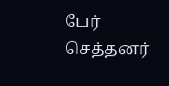பேர் செத்தனர்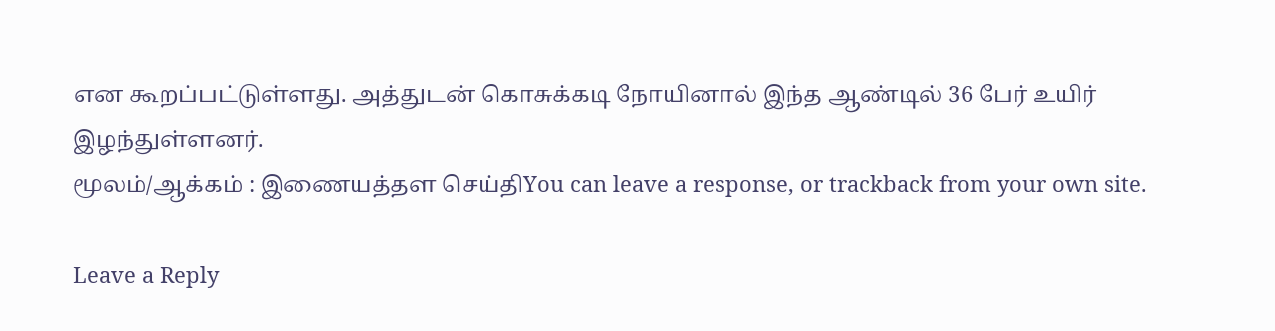என கூறப்பட்டுள்ளது. அத்துடன் கொசுக்கடி நோயினால் இந்த ஆண்டில் 36 பேர் உயிர் இழந்துள்ளனர்.
மூலம்/ஆக்கம் : இணையத்தள செய்திYou can leave a response, or trackback from your own site.

Leave a Reply